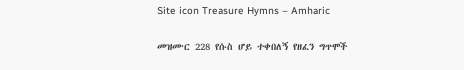Site icon Treasure Hymns – Amharic

መዝሙር 228 የሱስ ሆይ ተቀበለኝ የዘፈን ግጥሞች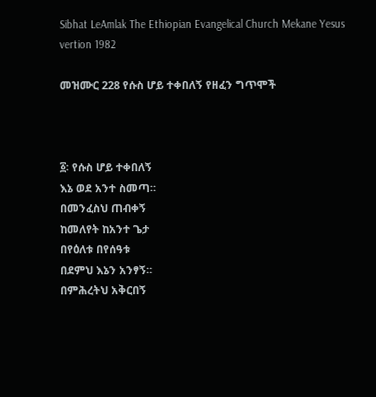Sibhat LeAmlak The Ethiopian Evangelical Church Mekane Yesus vertion 1982

መዝሙር 228 የሱስ ሆይ ተቀበለኝ የዘፈን ግጥሞች



፩፡ የሱስ ሆይ ተቀበለኝ
እኔ ወደ አንተ ስመጣ።
በመንፈስህ ጠብቀኝ
ከመለየት ከአንተ ጌታ
በየዕለቱ በየሰዓቱ
በደምህ እኔን አንፃኝ።
በምሕረትህ አቅርበኝ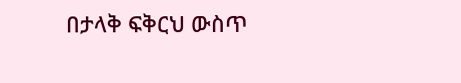በታላቅ ፍቅርህ ውስጥ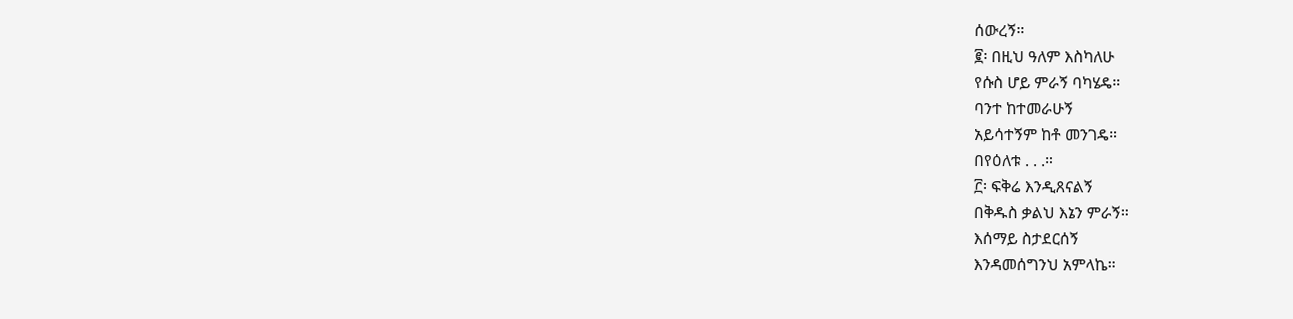ሰውረኝ።
፪፡ በዚህ ዓለም እስካለሁ
የሱስ ሆይ ምራኝ ባካሄዴ።
ባንተ ከተመራሁኝ
አይሳተኝም ከቶ መንገዴ።
በየዕለቱ . . .።
፫፡ ፍቅሬ እንዲጸናልኝ
በቅዱስ ቃልህ እኔን ምራኝ።
እሰማይ ስታደርሰኝ
እንዳመሰግንህ አምላኬ።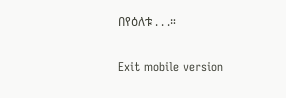በየዕለቱ . . .።

Exit mobile version